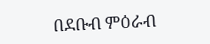በደቡብ ምዕራብ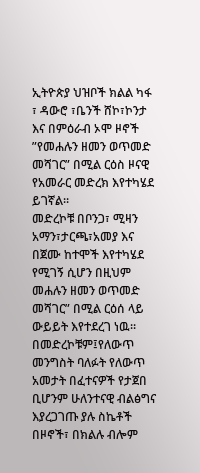ኢትዮጵያ ህዝቦች ክልል ካፋ ፣ ዳውሮ ፣ቤንች ሸኮ፣ኮንታ እና በምዕራብ ኦሞ ዞኖች ”የመሐሉን ዘመን ወጥመድ መሻገር” በሚል ርዕስ ዞናዊ የአመራር መድረክ እየተካሄደ ይገኛል።
መድረኮቹ በቦንጋ፣ ሚዛን አማን፣ታርጫ፣አመያ እና በጀሙ ከተሞች እየተካሄደ የሚገኝ ሲሆን በዚህም መሐሉን ዘመን ወጥመድ መሻገር” በሚል ርዕሰ ላይ ውይይት እየተደረገ ነዉ።
በመድረኮቹም፤የለውጥ መንግስት ባለፉት የለውጥ አመታት በፈተናዎች የታጀበ ቢሆንም ሁለንተናዊ ብልፅግና እያረጋገጡ ያሉ ስኬቶች በዞኖች፣ በክልሉ ብሎም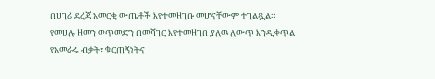በሀገሪ ደረጃ አመርቂ ውጤቶች እየተመዘገቡ መሆናቸውም ተገልጿል።
የመሀሉ ዘመን ወጥመድን በመሻገር እየተመዘገበ ያለዉ ለውጥ እንዲቀጥል የአመራሩ ብቃት፣ ቁርጠኝነትና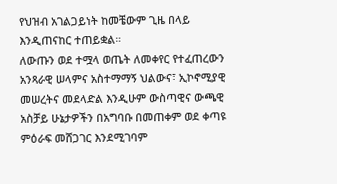የህዝብ አገልጋይነት ከመቼውም ጊዜ በላይ እንዲጠናከር ተጠይቋል።
ለውጡን ወደ ተሟላ ወጤት ለመቀየር የተፈጠረውን አንጻራዊ ሠላምና አስተማማኝ ህልውና፣ ኢኮኖሚያዊ መሠረትና መደላድል እንዲሁም ውስጣዊና ውጫዊ አስቻይ ሁኔታዎችን በአግባቡ በመጠቀም ወደ ቀጣዩ ምዕራፍ መሸጋገር እንደሚገባም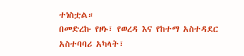ተነስቷል።
በመድረኩ የዞኑ፣ የወረዳ እና የከተማ አስተዳደር አስተባባሪ አካላት፣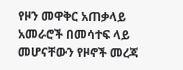የዞን መዋቅር አጠቃላይ አመራሮች በመሳተፍ ላይ መሆናቸውን የዞኖች መረጃ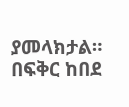ያመላክታል።
በፍቅር ከበደ